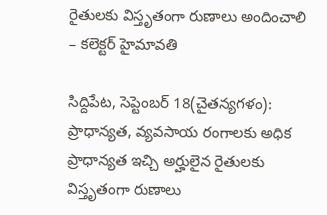రైతులకు విస్తృతంగా రుణాలు అందించాలి – కలెక్టర్ హైమావతి

సిద్దిపేట, సెప్టెంబర్ 18(చైతన్యగళం): ప్రాధాన్యత, వ్యవసాయ రంగాలకు అధిక ప్రాధాన్యత ఇచ్చి అర్హులైన రైతులకు విస్తృతంగా రుణాలు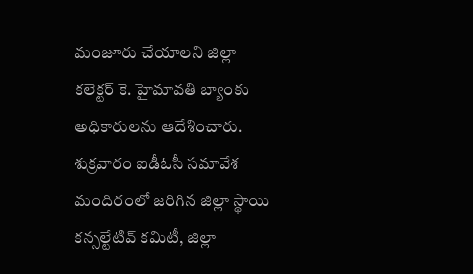మంజూరు చేయాలని జిల్లా కలెక్టర్ కె. హైమావతి బ్యాంకు అధికారులను ఆదేశించారు. శుక్రవారం ఐడీఓసీ సమావేశ మందిరంలో జరిగిన జిల్లా స్థాయి కన్సల్టేటివ్ కమిటీ, జిల్లా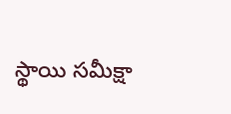స్థాయి సమీక్షా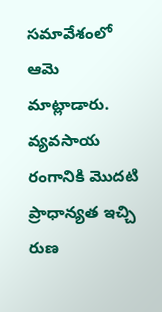సమావేశంలో ఆమె మాట్లాడారు. వ్యవసాయ రంగానికి మొదటి ప్రాధాన్యత ఇచ్చి రుణ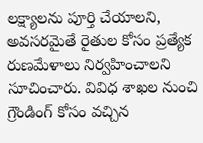లక్ష్యాలను పూర్తి చేయాలని, అవసరమైతే రైతుల కోసం ప్రత్యేక రుణమేళాలు నిర్వహించాలని సూచించారు. వివిధ శాఖల నుంచి గ్రౌండింగ్ కోసం వచ్చిన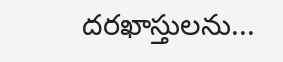దరఖాస్తులను...